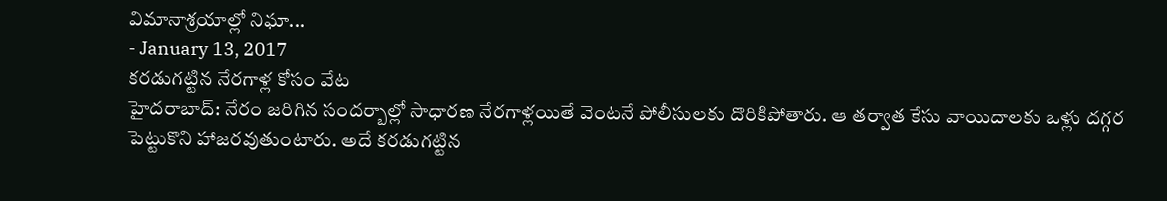విమానాశ్రయాల్లో నిఘా...
- January 13, 2017
కరడుగట్టిన నేరగాళ్ల కోసం వేట
హైదరాబాద్: నేరం జరిగిన సందర్బాల్లో సాధారణ నేరగాళ్లయితే వెంటనే పోలీసులకు దొరికిపోతారు. ఆ తర్వాత కేసు వాయిదాలకు ఒళ్లు దగ్గర పెట్టుకొని హాజరవుతుంటారు. అదే కరడుగట్టిన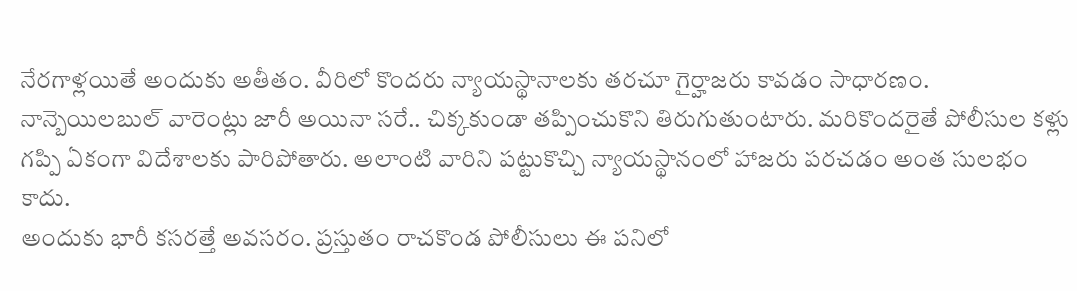నేరగాళ్లయితే అందుకు అతీతం. వీరిలో కొందరు న్యాయస్థానాలకు తరచూ గైర్హాజరు కావడం సాధారణం. నాన్బెయిలబుల్ వారెంట్లు జారీ అయినా సరే.. చిక్కకుండా తప్పించుకొని తిరుగుతుంటారు. మరికొందరైతే పోలీసుల కళ్లు గప్పి ఏకంగా విదేశాలకు పారిపోతారు. అలాంటి వారిని పట్టుకొచ్చి న్యాయస్థానంలో హాజరు పరచడం అంత సులభం కాదు.
అందుకు భారీ కసరత్తే అవసరం. ప్రస్తుతం రాచకొండ పోలీసులు ఈ పనిలో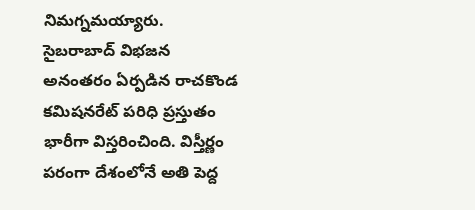నిమగ్నమయ్యారు.
సైబరాబాద్ విభజన అనంతరం ఏర్పడిన రాచకొండ కమిషనరేట్ పరిధి ప్రస్తుతం భారీగా విస్తరించింది. విస్తీర్ణం పరంగా దేశంలోనే అతి పెద్ద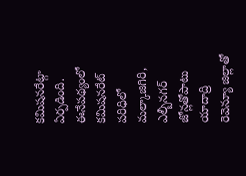కమిషనరేట్గా ఏర్పడింది. ఈనేపథ్యంలో కమిషనరేట్ పరిధిలో మల్కాజిగిరి, ఎల్బీనగర్ జోన్లతోపాటు యాదాద్రి రెవెన్యూ జిల్లాతో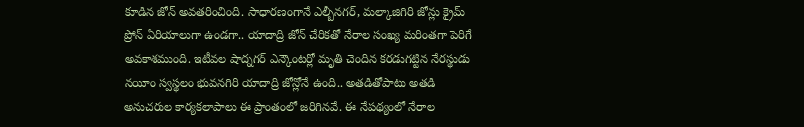కూడిన జోన్ అవతరించింది. సాధారణంగానే ఎల్బీనగర్, మల్కాజిగిరి జోన్లు క్రైమ్ ప్రోన్ ఏరియాలుగా ఉండగా.. యాదాద్రి జోన్ చేరికతో నేరాల సంఖ్య మరింతగా పెరిగే అవకాశముంది. ఇటీవల షాద్నగర్ ఎన్కౌంటర్లో మృతి చెందిన కరడుగట్టిన నేరస్థుడు నయీం స్వస్థలం భువనగిరి యాదాద్రి జోన్లోనే ఉంది.. అతడితోపాటు అతడి అనుచరుల కార్యకలాపాలు ఈ ప్రాంతంలో జరిగినవే. ఈ నేపథ్యంలో నేరాల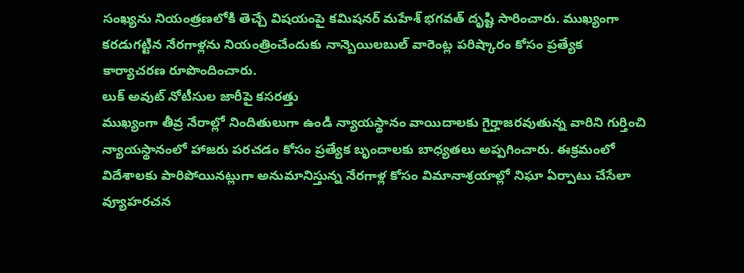సంఖ్యను నియంత్రణలోకి తెచ్చే విషయంపై కమిషనర్ మహేశ్ భగవత్ దృష్టి సారించారు. ముఖ్యంగా కరడుగట్టిన నేరగాళ్లను నియంత్రించేందుకు నాన్బెయిలబుల్ వారెంట్ల పరిష్కారం కోసం ప్రత్యేక కార్యాచరణ రూపొందించారు.
లుక్ అవుట్ నోటీసుల జారీపై కసరత్తు
ముఖ్యంగా తీవ్ర నేరాల్లో నిందితులుగా ఉండి న్యాయస్థానం వాయిదాలకు గైర్హాజరవుతున్న వారిని గుర్తించి న్యాయస్థానంలో హాజరు పరచడం కోసం ప్రత్యేక బృందాలకు బాధ్యతలు అప్పగించారు. ఈక్రమంలో విదేశాలకు పారిపోయినట్లుగా అనుమానిస్తున్న నేరగాళ్ల కోసం విమానాశ్రయాల్లో నిఘా ఏర్పాటు చేసేలా వ్యూహరచన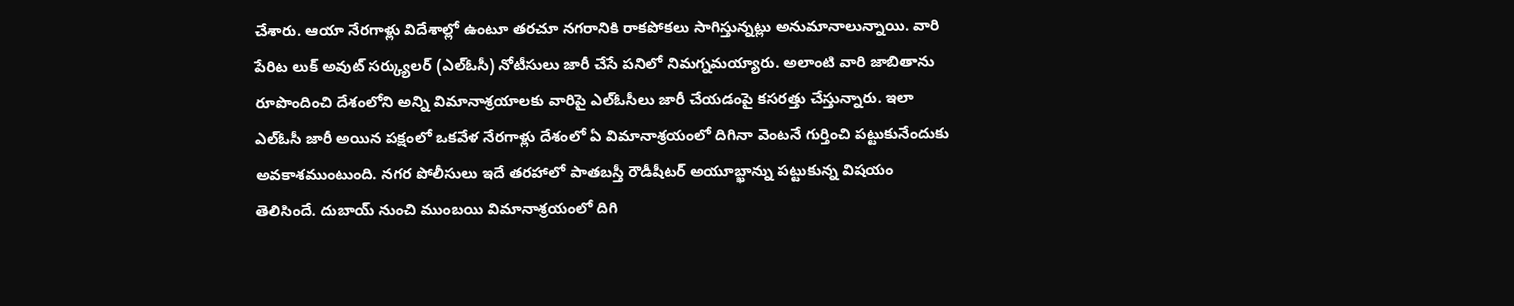చేశారు. ఆయా నేరగాళ్లు విదేశాల్లో ఉంటూ తరచూ నగరానికి రాకపోకలు సాగిస్తున్నట్లు అనుమానాలున్నాయి. వారి పేరిట లుక్ అవుట్ సర్క్యులర్ (ఎల్ఓసీ) నోటీసులు జారీ చేసే పనిలో నిమగ్నమయ్యారు. అలాంటి వారి జాబితాను రూపొందించి దేశంలోని అన్ని విమానాశ్రయాలకు వారిపై ఎల్ఓసీలు జారీ చేయడంపై కసరత్తు చేస్తున్నారు. ఇలా ఎల్ఓసీ జారీ అయిన పక్షంలో ఒకవేళ నేరగాళ్లు దేశంలో ఏ విమానాశ్రయంలో దిగినా వెంటనే గుర్తించి పట్టుకునేందుకు అవకాశముంటుంది. నగర పోలీసులు ఇదే తరహాలో పాతబస్తీ రౌడీషీటర్ అయూబ్ఖాన్ను పట్టుకున్న విషయం తెలిసిందే. దుబాయ్ నుంచి ముంబయి విమానాశ్రయంలో దిగి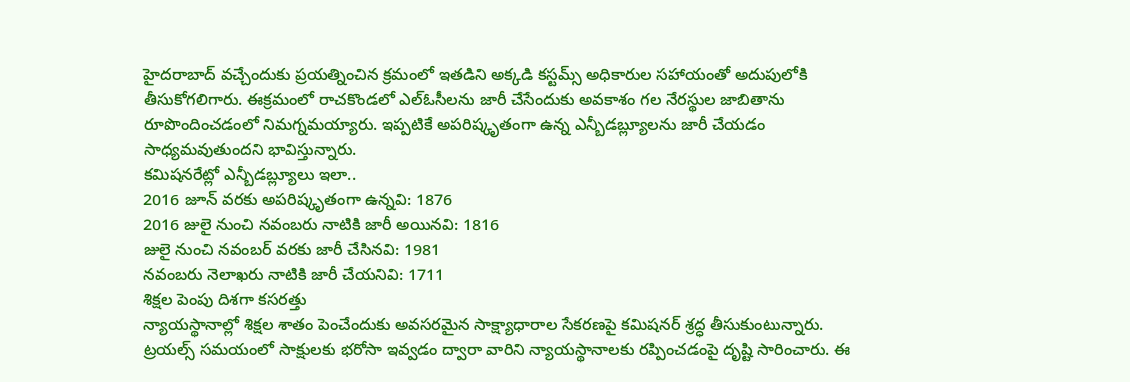హైదరాబాద్ వచ్చేందుకు ప్రయత్నించిన క్రమంలో ఇతడిని అక్కడి కస్టమ్స్ అధికారుల సహాయంతో అదుపులోకి తీసుకోగలిగారు. ఈక్రమంలో రాచకొండలో ఎల్ఓసీలను జారీ చేసేందుకు అవకాశం గల నేరస్థుల జాబితాను రూపొందించడంలో నిమగ్నమయ్యారు. ఇప్పటికే అపరిష్కృతంగా ఉన్న ఎన్బీడబ్ల్యూలను జారీ చేయడం సాధ్యమవుతుందని భావిస్తున్నారు.
కమిషనరేట్లో ఎన్బీడబ్ల్యూలు ఇలా..
2016 జూన్ వరకు అపరిష్కృతంగా ఉన్నవి: 1876
2016 జులై నుంచి నవంబరు నాటికి జారీ అయినవి: 1816
జులై నుంచి నవంబర్ వరకు జారీ చేసినవి: 1981
నవంబరు నెలాఖరు నాటికి జారీ చేయనివి: 1711
శిక్షల పెంపు దిశగా కసరత్తు
న్యాయస్థానాల్లో శిక్షల శాతం పెంచేందుకు అవసరమైన సాక్ష్యాధారాల సేకరణపై కమిషనర్ శ్రద్ధ తీసుకుంటున్నారు. ట్రయల్స్ సమయంలో సాక్షులకు భరోసా ఇవ్వడం ద్వారా వారిని న్యాయస్థానాలకు రప్పించడంపై దృష్టి సారించారు. ఈ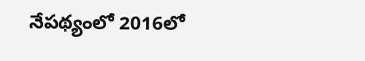నేపథ్యంలో 2016లో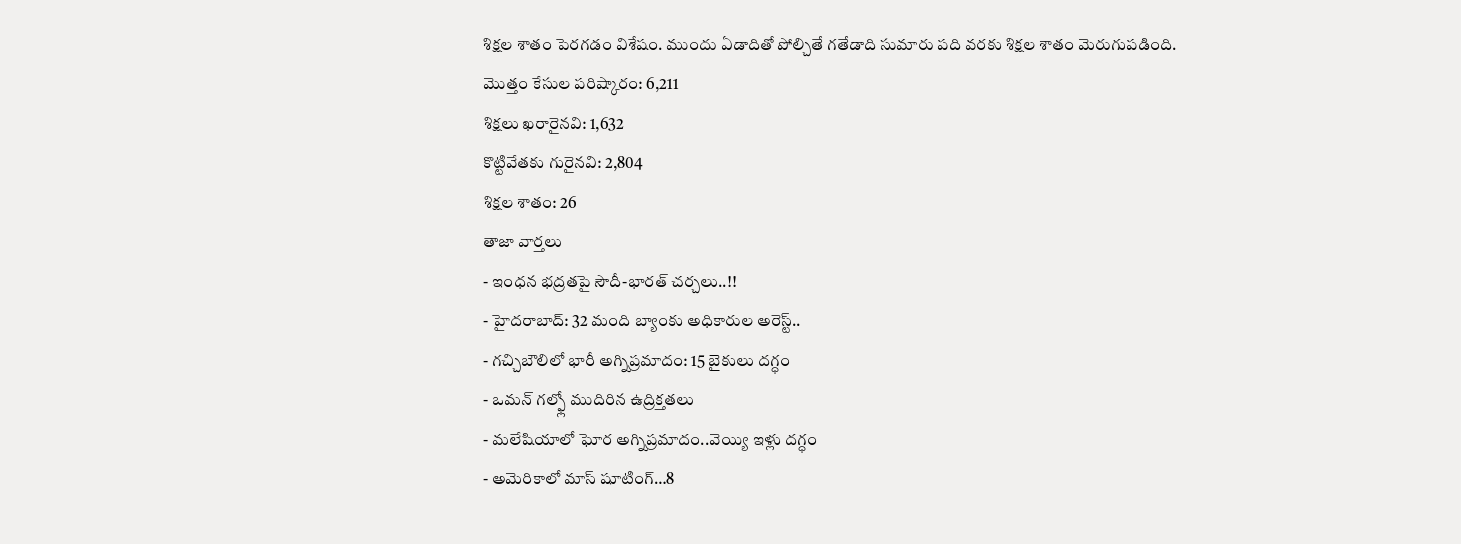శిక్షల శాతం పెరగడం విశేషం. ముందు ఏడాదితో పోల్చితే గతేడాది సుమారు పది వరకు శిక్షల శాతం మెరుగుపడింది.
మొత్తం కేసుల పరిష్కారం: 6,211
శిక్షలు ఖరారైనవి: 1,632
కొట్టివేతకు గురైనవి: 2,804
శిక్షల శాతం: 26
తాజా వార్తలు
- ఇంధన భద్రతపై సౌదీ-భారత్ చర్చలు..!!
- హైదరాబాద్: 32 మంది బ్యాంకు అధికారుల అరెస్ట్..
- గచ్చిబౌలిలో భారీ అగ్నిప్రమాదం: 15 బైకులు దగ్ధం
- ఒమన్ గల్ఫ్లో ముదిరిన ఉద్రిక్తతలు
- మలేషియాలో ఘోర అగ్నిప్రమాదం..వెయ్యి ఇళ్లు దగ్ధం
- అమెరికాలో మాస్ షూటింగ్…8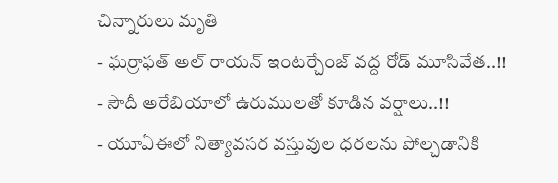చిన్నారులు మృతి
- ఘర్రాఫత్ అల్ రాయన్ ఇంటర్చేంజ్ వద్ద రోడ్ మూసివేత..!!
- సౌదీ అరేబియాలో ఉరుములతో కూడిన వర్షాలు..!!
- యూఏఈలో నిత్యావసర వస్తువుల ధరలను పోల్చడానికి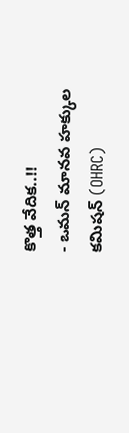కొత్త వేదిక..!!
- ఒమన్ మానవ హక్కుల కమిషన్ (OHRC)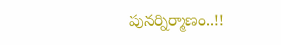పునర్నిర్మాణం..!!